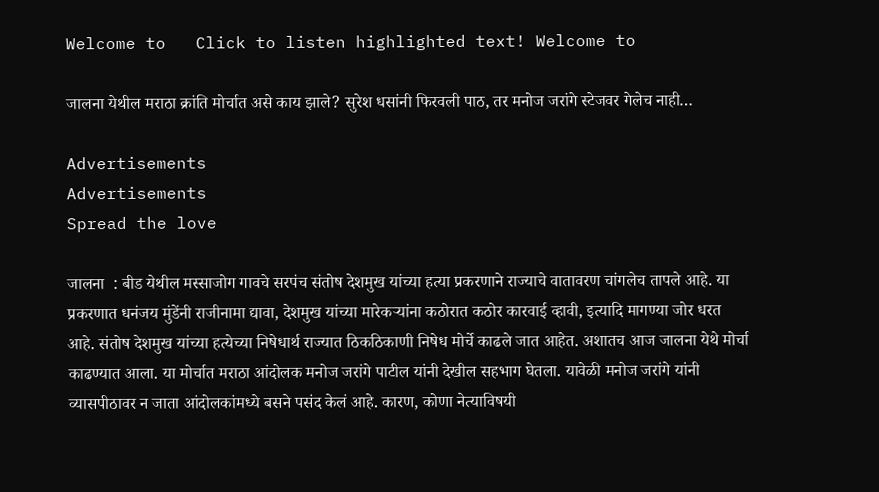Welcome to   Click to listen highlighted text! Welcome to

जालना येथील मराठा क्रांति मोर्चात असे काय झाले? सुरेश धसांनी फिरवली पाठ, तर मनोज जरांगे स्टेजवर गेलेच नाही…

Advertisements
Advertisements
Spread the love

जालना  : बीड येथील मस्साजोग गावचे सरपंच संतोष देशमुख यांच्या हत्या प्रकरणाने राज्याचे वातावरण चांगलेच तापले आहे. या प्रकरणात धनंजय मुंडेंनी राजीनामा द्यावा, देशमुख यांच्या मारेकर्‍यांना कठोरात कठोर कारवाई व्हावी, इत्यादि मागण्या जोर धरत आहे. संतोष देशमुख यांच्या हत्येच्या निषेधार्थ राज्यात ठिकठिकाणी निषेध मोर्चे काढले जात आहेत. अशातच आज जालना येथे मोर्चा काढण्यात आला. या मोर्चात मराठा आंदोलक मनोज जरांगे पाटील यांनी देखील सहभाग घेतला. यावेळी मनोज जरांगे यांनी व्यासपीठावर न जाता आंदोलकांमध्ये बसने पसंद केलं आहे. कारण, कोणा नेत्याविषयी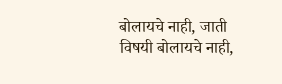बोलायचे नाही, जाती विषयी बोलायचे नाही,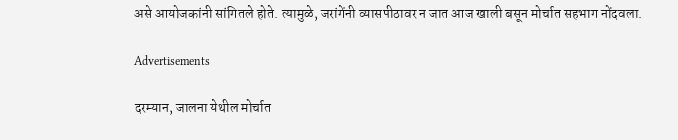असे आयोजकांनी सांगितले होते. त्यामुळे, जरांगेंनी व्यासपीठावर न जात आज खाली बसून मोर्चात सहभाग नोंदवला.

Advertisements

दरम्यान, जालना येथील मोर्चात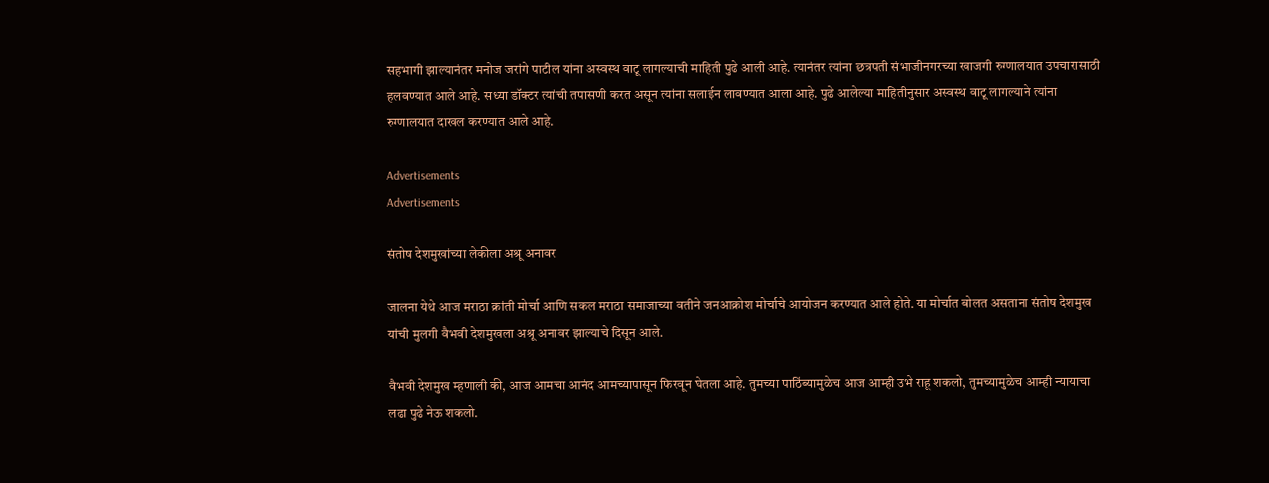सहभागी झाल्यानंतर मनोज जरांगे पाटील यांना अस्वस्थ वाटू लागल्याची माहिती पुढे आली आहे. त्यानंतर त्यांना छत्रपती संभाजीनगरच्या खाजगी रुग्णालयात उपचारासाठी हलवण्यात आले आहे. सध्या डॉक्टर त्यांची तपासणी करत असून त्यांना सलाईन लावण्यात आला आहे. पुढे आलेल्या माहितीनुसार अस्वस्थ वाटू लागल्याने त्यांना रुग्णालयात दाखल करण्यात आले आहे.

Advertisements
Advertisements

संतोष देशमुखांच्या लेकीला अश्रू अनावर

जालना येथे आज मराठा क्रांती मोर्चा आणि सकल मराठा समाजाच्या वतीने जनआक्रोश मोर्चाचे आयोजन करण्यात आले होते. या मोर्चात बोलत असताना संतोष देशमुख यांची मुलगी वैभवी देशमुखला अश्रू अनावर झाल्याचे दिसून आले.

वैभवी देशमुख म्हणाली की, आज आमचा आनंद आमच्यापासून फिरवून घेतला आहे. तुमच्या पाठिंब्यामुळेच आज आम्ही उभे राहू शकलो, तुमच्यामुळेच आम्ही न्यायाचा लढा पुढे नेऊ शकलो.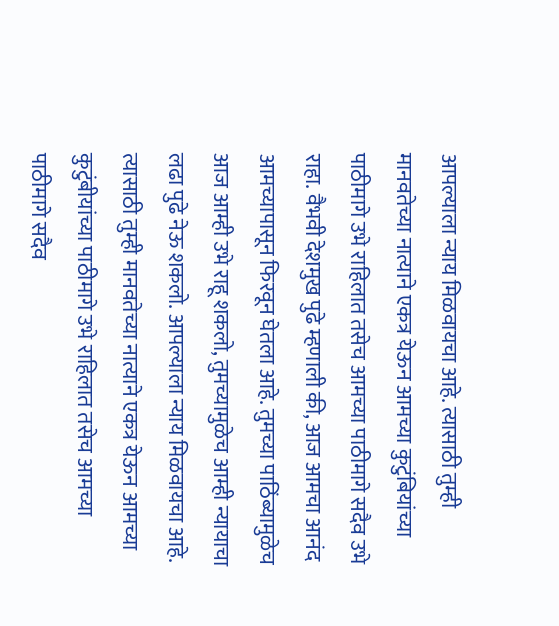आपल्याला न्याय मिळवायचा आहे. त्यासाठी तुम्ही मानवतेच्या नात्याने एकत्र येऊन आमच्या कुटुंबियांच्या पाठीमागे उभे राहिलात तसेच आमच्या पाठीमागे सदैव उभे राहा. वैभवी देशमुख पुढे म्हणाली की, आज आमचा आनंद आमच्यापासून फिरवून घेतला आहे. तुमच्या पाठिंब्यामुळेच आज आम्ही उभे राहू शकलो, तुमच्यामुळेच आम्ही न्यायाचा लढा पुढे नेऊ शकलो. आपल्याला न्याय मिळवायचा आहे. त्यासाठी तुम्ही मानवतेच्या नात्याने एकत्र येऊन आमच्या कुटुंबीयांच्या पाठीमागे उभे राहिलात तसेच आमच्या पाठीमागे सदैव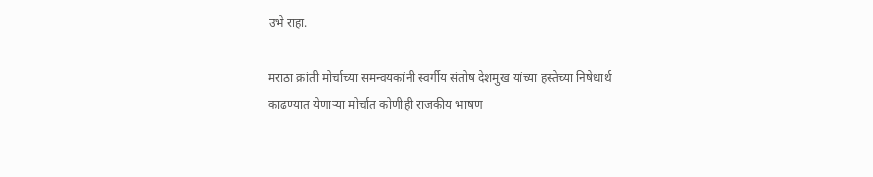उभे राहा.

मराठा क्रांती मोर्चाच्या समन्वयकांनी स्वर्गीय संतोष देशमुख यांच्या हस्तेच्या निषेधार्थ काढण्यात येणाऱ्या मोर्चात कोणीही राजकीय भाषण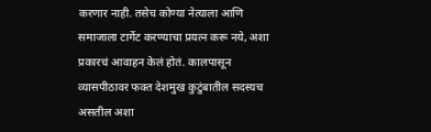करणार नाही. तसेच कोण्या नेत्याला आणि समाजाला टार्गेट करण्याचा प्रयत्न करू नये, अशा प्रकारचं आवाहन केलं होतं. कालपासून व्यासपीठावर फक्त देशमुख कुटुंबातील सदस्यच असतील अशा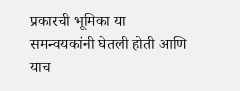प्रकारची भूमिका या समन्वयकांनी घेतली होती आणि याच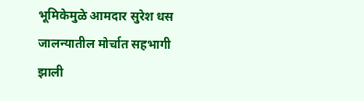भूमिकेमुळे आमदार सुरेश धस जालन्यातील मोर्चात सहभागी झाली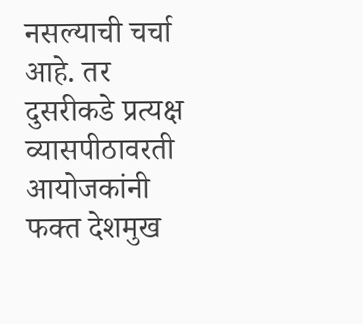नसल्याची चर्चा आहे. तर दुसरीकडे प्रत्यक्ष व्यासपीठावरती आयोजकांनी फक्त देशमुख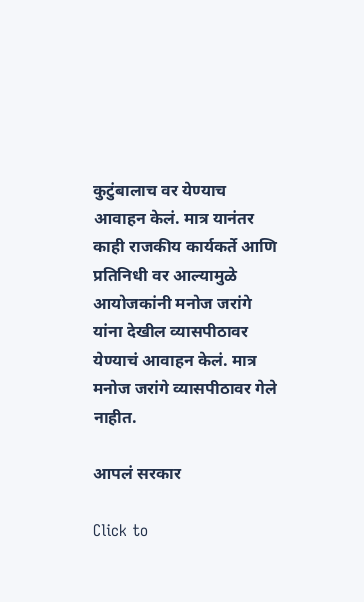कुटुंबालाच वर येण्याच आवाहन केलं. मात्र यानंतर काही राजकीय कार्यकर्ते आणि प्रतिनिधी वर आल्यामुळे आयोजकांनी मनोज जरांगे यांना देखील व्यासपीठावर येण्याचं आवाहन केलं. मात्र मनोज जरांगे व्यासपीठावर गेले नाहीत.

आपलं सरकार

Click to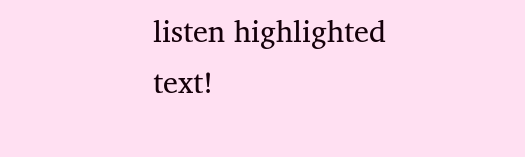listen highlighted text!